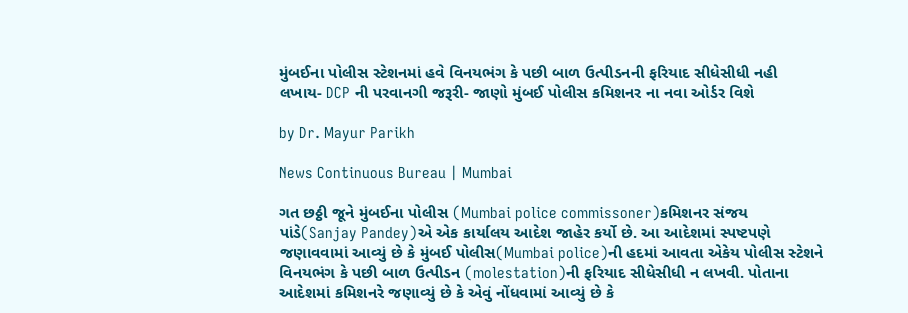મુંબઈના પોલીસ સ્ટેશનમાં હવે વિનયભંગ કે પછી બાળ ઉત્પીડનની ફરિયાદ સીધેસીધી નહી લખાય- DCP ની પરવાનગી જરૂરી- જાણો મુંબઈ પોલીસ કમિશનર ના નવા ઓર્ડર વિશે

by Dr. Mayur Parikh

News Continuous Bureau | Mumbai

ગત છઠ્ઠી જૂને મુંબઈના પોલીસ (Mumbai police commissoner)કમિશનર સંજય પાંડે(Sanjay Pandey)એ એક કાર્યાલય આદેશ જાહેર કર્યો છે. આ આદેશમાં સ્પષ્ટપણે જણાવવામાં આવ્યું છે કે મુંબઈ પોલીસ(Mumbai police)ની હદમાં આવતા એકેય પોલીસ સ્ટેશને વિનયભંગ કે પછી બાળ ઉત્પીડન (molestation)ની ફરિયાદ સીધેસીધી ન લખવી. પોતાના આદેશમાં કમિશનરે જણાવ્યું છે કે એવું નોંધવામાં આવ્યું છે કે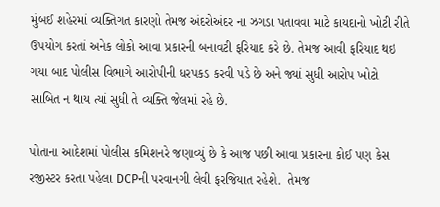મુંબઈ શહેરમાં વ્યક્તિગત કારણો તેમજ અંદરોઅંદર ના ઝગડા પતાવવા માટે કાયદાનો ખોટી રીતે ઉપયોગ કરતાં અનેક લોકો આવા પ્રકારની બનાવટી ફરિયાદ કરે છે. તેમજ આવી ફરિયાદ થઇ ગયા બાદ પોલીસ વિભાગે આરોપીની ધરપકડ કરવી પડે છે અને જ્યાં સુધી આરોપ ખોટો સાબિત ન થાય ત્યાં સુધી તે વ્યક્તિ જેલમાં રહે છે.

પોતાના આદેશમાં પોલીસ કમિશનરે જણાવ્યું છે કે આજ પછી આવા પ્રકારના કોઈ પણ કેસ રજીસ્ટર કરતા પહેલા DCPની પરવાનગી લેવી ફરજિયાત રહેશે.  તેમજ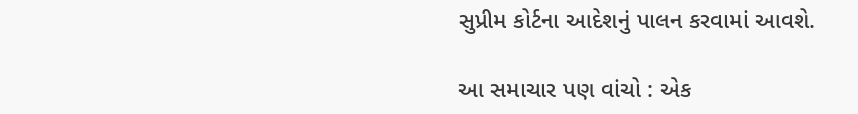સુપ્રીમ કોર્ટના આદેશનું પાલન કરવામાં આવશે.

આ સમાચાર પણ વાંચો : એક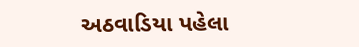અઠવાડિયા પહેલા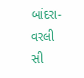બાંદરા-વરલી સી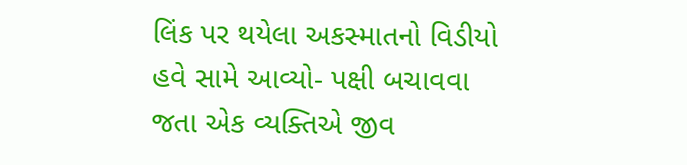લિંક પર થયેલા અકસ્માતનો વિડીયો હવે સામે આવ્યો- પક્ષી બચાવવા જતા એક વ્યક્તિએ જીવ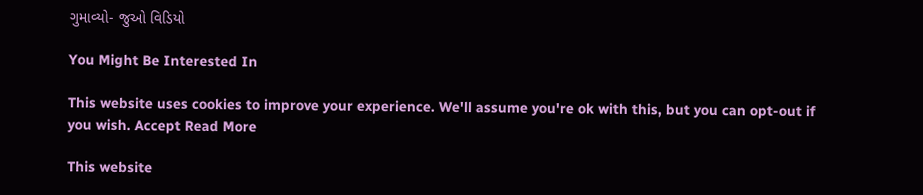ગુમાવ્યો- જુઓ વિડિયો

You Might Be Interested In

This website uses cookies to improve your experience. We'll assume you're ok with this, but you can opt-out if you wish. Accept Read More

This website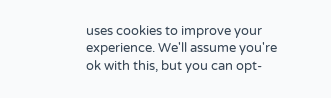uses cookies to improve your experience. We'll assume you're ok with this, but you can opt-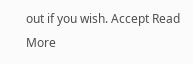out if you wish. Accept Read More